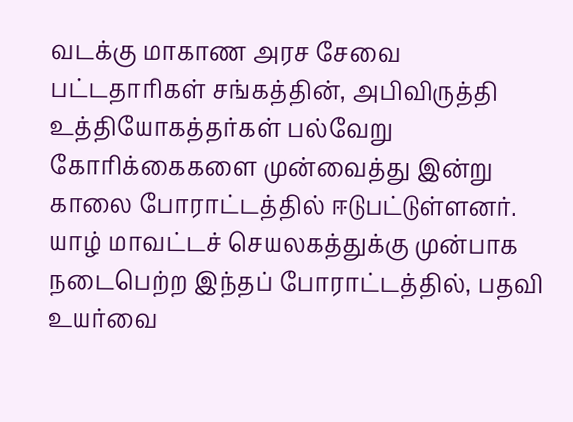வடக்கு மாகாண அரச சேவை பட்டதாரிகள் சங்கத்தின், அபிவிருத்தி உத்தியோகத்தர்கள் பல்வேறு கோரிக்கைகளை முன்வைத்து இன்று காலை போராட்டத்தில் ஈடுபட்டுள்ளனர்.
யாழ் மாவட்டச் செயலகத்துக்கு முன்பாக நடைபெற்ற இந்தப் போராட்டத்தில், பதவி உயர்வை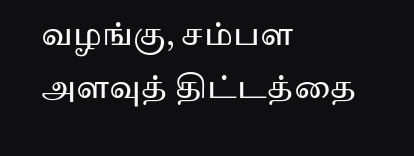வழங்கு, சம்பள அளவுத் திட்டத்தை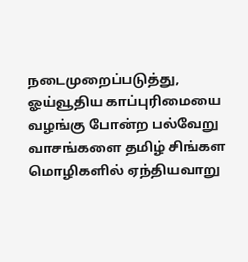நடைமுறைப்படுத்து, ஓய்வூதிய காப்புரிமையை வழங்கு போன்ற பல்வேறு வாசங்களை தமிழ் சிங்கள மொழிகளில் ஏந்தியவாறு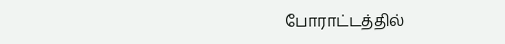போராட்டத்தில்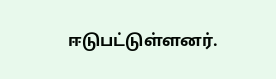ஈடுபட்டுள்ளனர்.